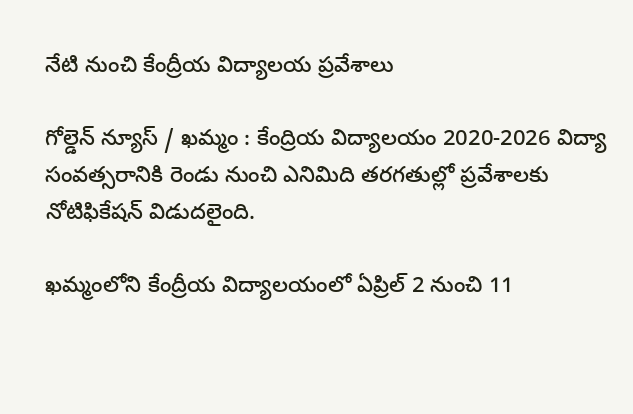నేటి నుంచి కేంద్రీయ విద్యాలయ ప్రవేశాలు

గోల్డెన్ న్యూస్ / ఖమ్మం : కేంద్రియ విద్యాలయం 2020-2026 విద్యా సంవత్సరానికి రెండు నుంచి ఎనిమిది తరగతుల్లో ప్రవేశాలకు నోటిఫికేషన్ విడుదలైంది.

ఖమ్మంలోని కేంద్రీయ విద్యాలయంలో ఏప్రిల్ 2 నుంచి 11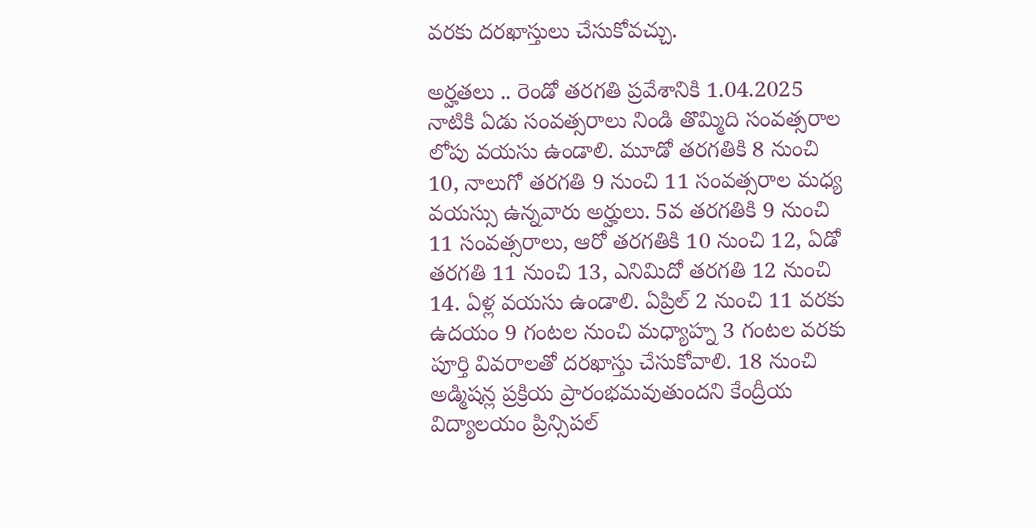వరకు దరఖాస్తులు చేసుకోవచ్చు.

అర్హతలు .. రెండో తరగతి ప్రవేశానికి 1.04.2025 నాటికి ఏడు సంవత్సరాలు నిండి తొమ్మిది సంవత్సరాల లోపు వయసు ఉండాలి. మూడో తరగతికి 8 నుంచి 10, నాలుగో తరగతి 9 నుంచి 11 సంవత్సరాల మధ్య వయస్సు ఉన్నవారు అర్హులు. 5వ తరగతికి 9 నుంచి 11 సంవత్సరాలు, ఆరో తరగతికి 10 నుంచి 12, ఏడో తరగతి 11 నుంచి 13, ఎనిమిదో తరగతి 12 నుంచి 14. ఏళ్ల వయసు ఉండాలి. ఏప్రిల్ 2 నుంచి 11 వరకు ఉదయం 9 గంటల నుంచి మధ్యాహ్న 3 గంటల వరకు పూర్తి వివరాలతో దరఖాస్తు చేసుకోవాలి. 18 నుంచి అడ్మిషన్ల ప్రక్రియ ప్రారంభమవుతుందని కేంద్రీయ విద్యాలయం ప్రిన్సిపల్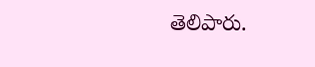తెలిపారు.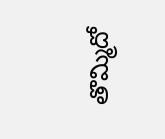తొమ్మిదో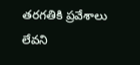తరగతికి ప్రవేశాలు లేవని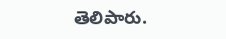తెలిపారు.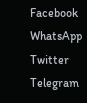Facebook
WhatsApp
Twitter
Telegram